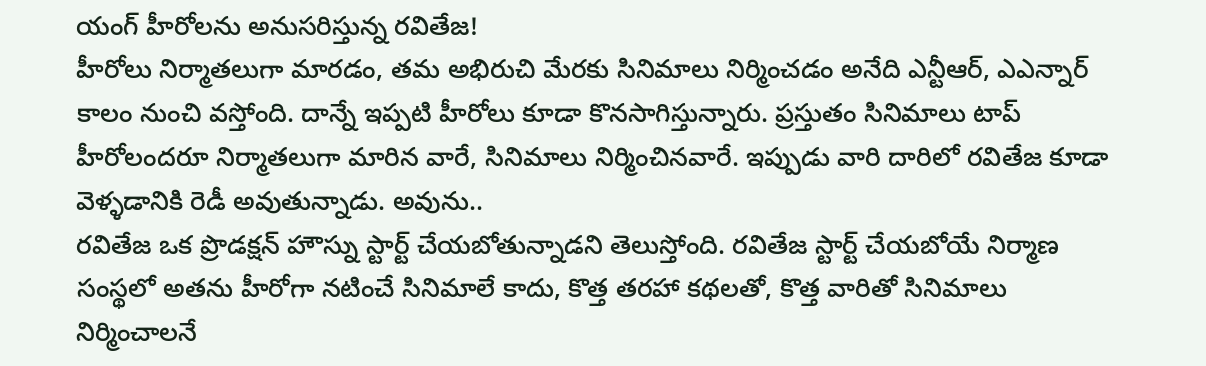యంగ్ హీరోలను అనుసరిస్తున్న రవితేజ!
హీరోలు నిర్మాతలుగా మారడం, తమ అభిరుచి మేరకు సినిమాలు నిర్మించడం అనేది ఎన్టీఆర్, ఎఎన్నార్ కాలం నుంచి వస్తోంది. దాన్నే ఇప్పటి హీరోలు కూడా కొనసాగిస్తున్నారు. ప్రస్తుతం సినిమాలు టాప్ హీరోలందరూ నిర్మాతలుగా మారిన వారే, సినిమాలు నిర్మించినవారే. ఇప్పుడు వారి దారిలో రవితేజ కూడా వెళ్ళడానికి రెడీ అవుతున్నాడు. అవును..
రవితేజ ఒక ప్రొడక్షన్ హౌస్ను స్టార్ట్ చేయబోతున్నాడని తెలుస్తోంది. రవితేజ స్టార్ట్ చేయబోయే నిర్మాణ సంస్థలో అతను హీరోగా నటించే సినిమాలే కాదు, కొత్త తరహా కథలతో, కొత్త వారితో సినిమాలు నిర్మించాలనే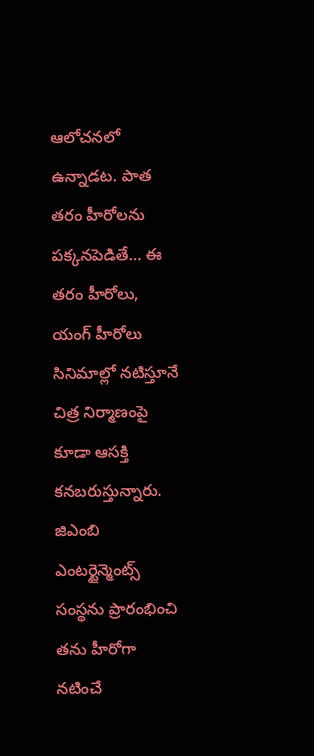ఆలోచనలో ఉన్నాడట. పాత తరం హీరోలను పక్కనపెడితే… ఈ తరం హీరోలు, యంగ్ హీరోలు సినిమాల్లో నటిస్తూనే చిత్ర నిర్మాణంపై కూడా ఆసక్తి కనబరుస్తున్నారు. జిఎంబి ఎంటర్టైన్మెంట్స్ సంస్థను ప్రారంభించి తను హీరోగా నటించే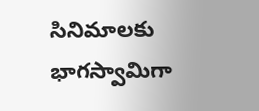సినిమాలకు భాగస్వామిగా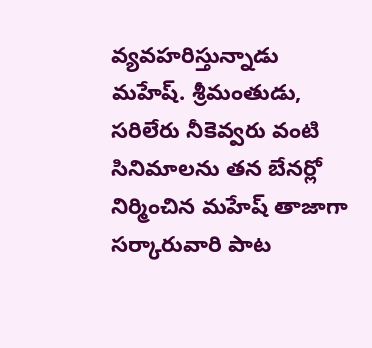వ్యవహరిస్తున్నాడు
మహేష్. శ్రీమంతుడు, సరిలేరు నీకెవ్వరు వంటి సినిమాలను తన బేనర్లో నిర్మించిన మహేష్ తాజాగా సర్కారువారి పాట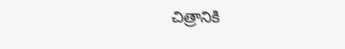చిత్రానికి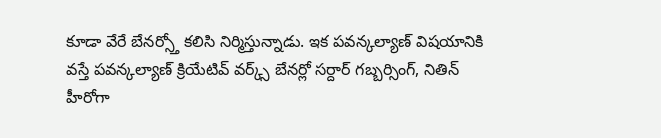కూడా వేరే బేనర్స్తో కలిసి నిర్మిస్తున్నాడు. ఇక పవన్కల్యాణ్ విషయానికి వస్తే పవన్కల్యాణ్ క్రియేటివ్ వర్క్స్ బేనర్లో సర్దార్ గబ్బర్సింగ్, నితిన్ హీరోగా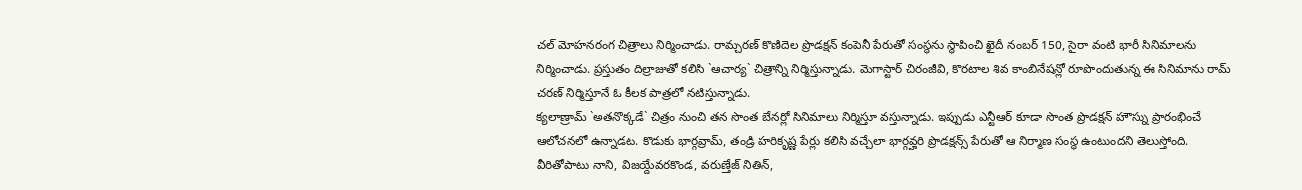చల్ మోహనరంగ చిత్రాలు నిర్మించాడు. రామ్చరణ్ కొణిదెల ప్రొడక్షన్ కంపెనీ పేరుతో సంస్థను స్థాపించి ఖైదీ నంబర్ 150, సైరా వంటి భారీ సినిమాలను నిర్మించాడు. ప్రస్తుతం దిల్రాజుతో కలిసి `ఆచార్య` చిత్రాన్ని నిర్మిస్తున్నాడు. మెగాస్టార్ చిరంజీవి, కొరటాల శివ కాంబినేషన్లో రూపొందుతున్న ఈ సినిమాను రామ్ చరణ్ నిర్మిస్తూనే ఓ కీలక పాత్రలో నటిస్తున్నాడు.
క్యలాణ్రామ్ `అతనొక్కడే` చిత్రం నుంచి తన సొంత బేనర్లో సినిమాలు నిర్మిస్తూ వస్తున్నాడు. ఇప్పుడు ఎన్టీఆర్ కూడా సొంత ప్రొడక్షన్ హౌస్ను ప్రారంభించే ఆలోచనలో ఉన్నాడట. కొడుకు భార్గవ్రామ్, తండ్రి హరికృష్ణ పేర్లు కలిసి వచ్చేలా భార్గవ్హరి ప్రొడక్షన్స్ పేరుతో ఆ నిర్మాణ సంస్థ ఉంటుందని తెలుస్తోంది. వీరితోపాటు నాని, విజయ్దేవరకొండ, వరుణ్తేజ్ నితిన్,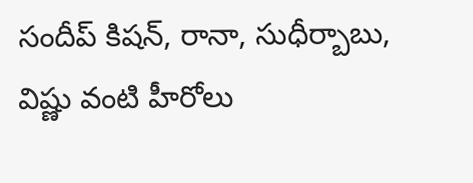సందీప్ కిషన్, రానా, సుధీర్బాబు, విష్ణు వంటి హీరోలు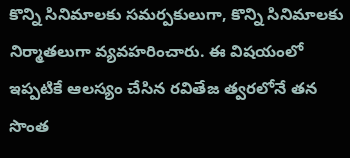కొన్ని సినిమాలకు సమర్పకులుగా, కొన్ని సినిమాలకు నిర్మాతలుగా వ్యవహరించారు. ఈ విషయంలో ఇప్పటికే ఆలస్యం చేసిన రవితేజ త్వరలోనే తన సొంత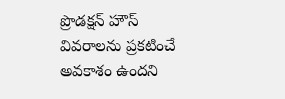ప్రొడక్షన్ హౌస్ వివరాలను ప్రకటించే అవకాశం ఉందని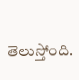తెలుస్తోంది.